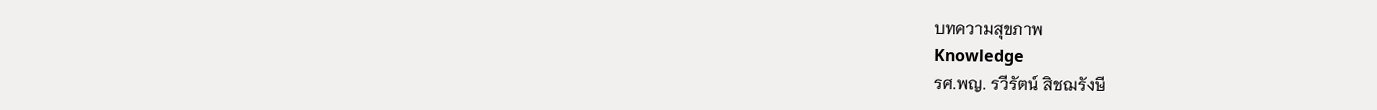บทความสุขภาพ
Knowledge
รศ.พญ. รวีรัตน์ สิชฌรังษี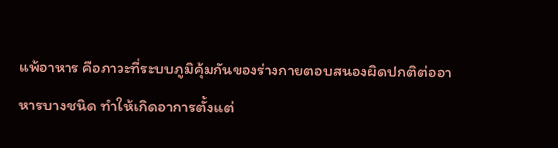แพ้อาหาร คือภาวะที่ระบบภูมิคุ้มกันของร่างกายตอบสนองผิดปกติต่ออาหารบางชนิด ทำให้เกิดอาการตั้งแต่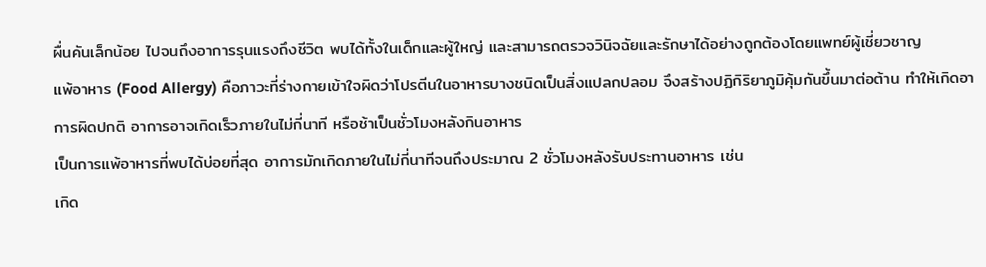ผื่นคันเล็กน้อย ไปจนถึงอาการรุนแรงถึงชีวิต พบได้ทั้งในเด็กและผู้ใหญ่ และสามารถตรวจวินิจฉัยและรักษาได้อย่างถูกต้องโดยแพทย์ผู้เชี่ยวชาญ
แพ้อาหาร (Food Allergy) คือภาวะที่ร่างกายเข้าใจผิดว่าโปรตีนในอาหารบางชนิดเป็นสิ่งแปลกปลอม จึงสร้างปฏิกิริยาภูมิคุ้มกันขึ้นมาต่อต้าน ทำให้เกิดอาการผิดปกติ อาการอาจเกิดเร็วภายในไม่กี่นาที หรือช้าเป็นชั่วโมงหลังกินอาหาร
เป็นการแพ้อาหารที่พบได้บ่อยที่สุด อาการมักเกิดภายในไม่กี่นาทีจนถึงประมาณ 2 ชั่วโมงหลังรับประทานอาหาร เช่น
เกิด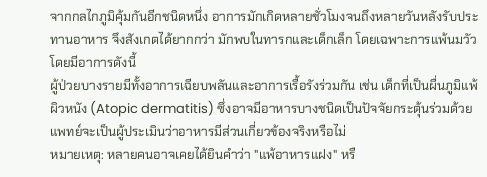จากกลไกภูมิคุ้มกันอีกชนิดหนึ่ง อาการมักเกิดหลายชั่วโมงจนถึงหลายวันหลังรับประทานอาหาร จึงสังเกตได้ยากกว่า มักพบในทารกและเด็กเล็ก โดยเฉพาะการแพ้นมวัว โดยมีอาการดังนี้
ผู้ป่วยบางรายมีทั้งอาการเฉียบพลันและอาการเรื้อรังร่วมกัน เช่น เด็กที่เป็นผื่นภูมิแพ้ผิวหนัง (Atopic dermatitis) ซึ่งอาจมีอาหารบางชนิดเป็นปัจจัยกระตุ้นร่วมด้วย แพทย์จะเป็นผู้ประเมินว่าอาหารมีส่วนเกี่ยวข้องจริงหรือไม่
หมายเหตุ: หลายคนอาจเคยได้ยินคำว่า "แพ้อาหารแฝง" หรื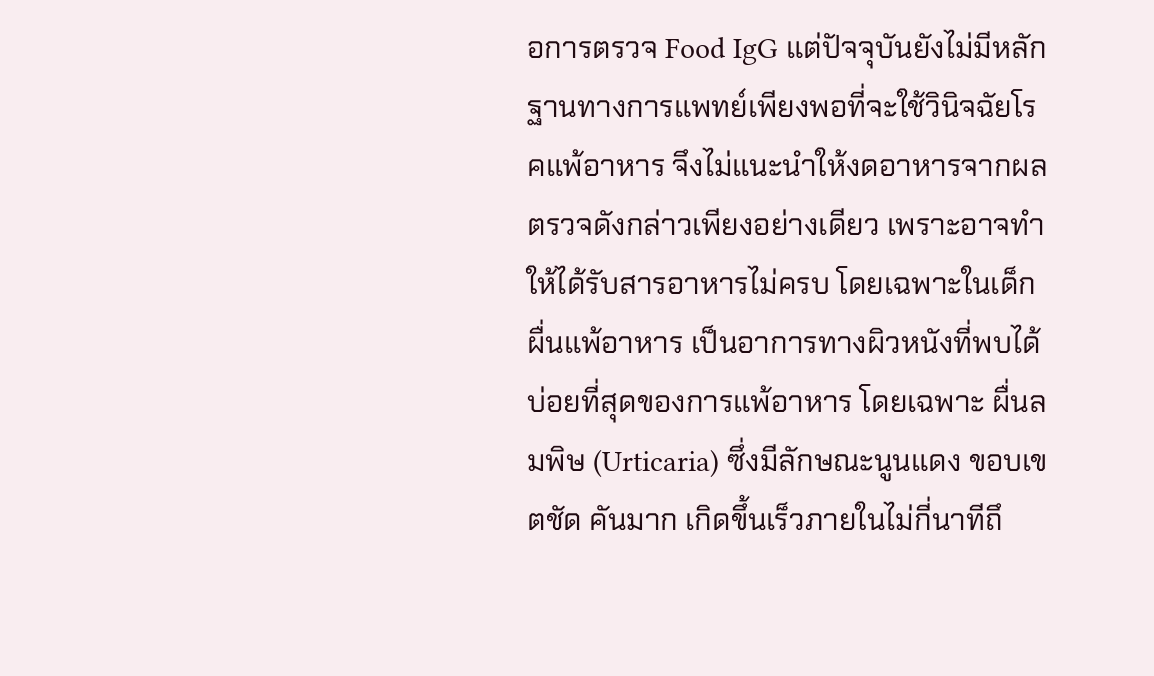อการตรวจ Food IgG แต่ปัจจุบันยังไม่มีหลักฐานทางการแพทย์เพียงพอที่จะใช้วินิจฉัยโรคแพ้อาหาร จึงไม่แนะนำให้งดอาหารจากผลตรวจดังกล่าวเพียงอย่างเดียว เพราะอาจทำให้ได้รับสารอาหารไม่ครบ โดยเฉพาะในเด็ก
ผื่นแพ้อาหาร เป็นอาการทางผิวหนังที่พบได้บ่อยที่สุดของการแพ้อาหาร โดยเฉพาะ ผื่นลมพิษ (Urticaria) ซึ่งมีลักษณะนูนแดง ขอบเขตชัด คันมาก เกิดขึ้นเร็วภายในไม่กี่นาทีถึ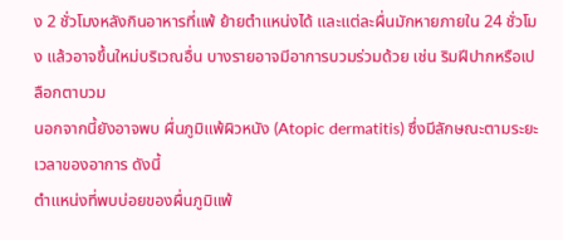ง 2 ชั่วโมงหลังกินอาหารที่แพ้ ย้ายตำแหน่งได้ และแต่ละผื่นมักหายภายใน 24 ชั่วโมง แล้วอาจขึ้นใหม่บริเวณอื่น บางรายอาจมีอาการบวมร่วมด้วย เช่น ริมฝีปากหรือเปลือกตาบวม
นอกจากนี้ยังอาจพบ ผื่นภูมิแพ้ผิวหนัง (Atopic dermatitis) ซึ่งมีลักษณะตามระยะเวลาของอาการ ดังนี้
ตำแหน่งที่พบบ่อยของผื่นภูมิแพ้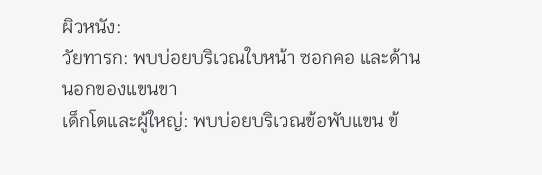ผิวหนัง:
วัยทารก: พบบ่อยบริเวณใบหน้า ซอกคอ และด้านนอกของแขนขา
เด็กโตและผู้ใหญ่: พบบ่อยบริเวณข้อพับแขน ข้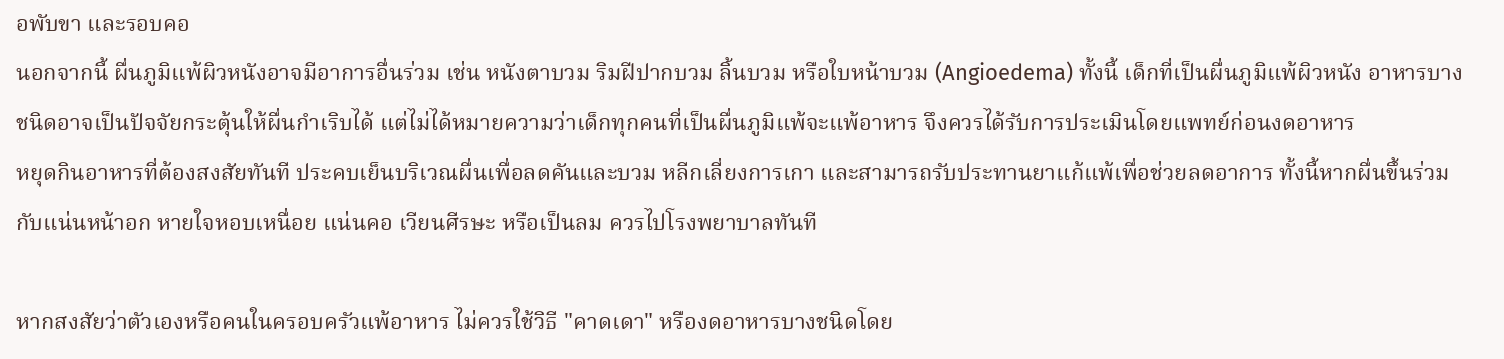อพับขา และรอบคอ
นอกจากนี้ ผื่นภูมิแพ้ผิวหนังอาจมีอาการอื่นร่วม เช่น หนังตาบวม ริมฝีปากบวม ลิ้นบวม หรือใบหน้าบวม (Angioedema) ทั้งนี้ เด็กที่เป็นผื่นภูมิแพ้ผิวหนัง อาหารบางชนิดอาจเป็นปัจจัยกระตุ้นให้ผื่นกำเริบได้ แต่ไม่ได้หมายความว่าเด็กทุกคนที่เป็นผื่นภูมิแพ้จะแพ้อาหาร จึงควรได้รับการประเมินโดยแพทย์ก่อนงดอาหาร
หยุดกินอาหารที่ต้องสงสัยทันที ประคบเย็นบริเวณผื่นเพื่อลดคันและบวม หลีกเลี่ยงการเกา และสามารถรับประทานยาแก้แพ้เพื่อช่วยลดอาการ ทั้งนี้หากผื่นขึ้นร่วมกับแน่นหน้าอก หายใจหอบเหนื่อย แน่นคอ เวียนศีรษะ หรือเป็นลม ควรไปโรงพยาบาลทันที

หากสงสัยว่าตัวเองหรือคนในครอบครัวแพ้อาหาร ไม่ควรใช้วิธี "คาดเดา" หรืองดอาหารบางชนิดโดย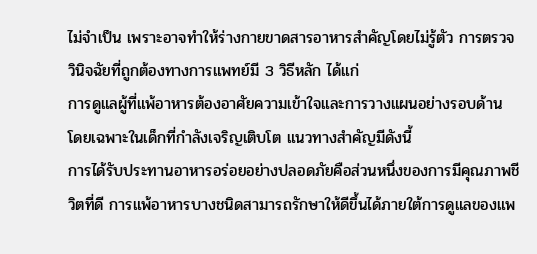ไม่จำเป็น เพราะอาจทำให้ร่างกายขาดสารอาหารสำคัญโดยไม่รู้ตัว การตรวจวินิจฉัยที่ถูกต้องทางการแพทย์มี 3 วิธีหลัก ได้แก่
การดูแลผู้ที่แพ้อาหารต้องอาศัยความเข้าใจและการวางแผนอย่างรอบด้าน โดยเฉพาะในเด็กที่กำลังเจริญเติบโต แนวทางสำคัญมีดังนี้
การได้รับประทานอาหารอร่อยอย่างปลอดภัยคือส่วนหนึ่งของการมีคุณภาพชีวิตที่ดี การแพ้อาหารบางชนิดสามารถรักษาให้ดีขึ้นได้ภายใต้การดูแลของแพ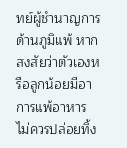ทย์ผู้ชำนาญการด้านภูมิแพ้ หากสงสัยว่าตัวเองหรือลูกน้อยมีอาการแพ้อาหาร ไม่ควรปล่อยทิ้ง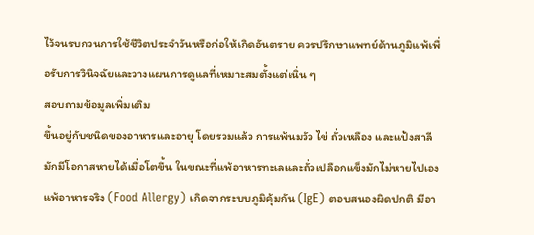ไว้จนรบกวนการใช้ชีวิตประจำวันหรือก่อให้เกิดอันตราย ควรปรึกษาแพทย์ด้านภูมิแพ้เพื่อรับการวินิจฉัยและวางแผนการดูแลที่เหมาะสมตั้งแต่เนิ่น ๆ
สอบถามข้อมูลเพิ่มเติม
ขึ้นอยู่กับชนิดของอาหารและอายุ โดยรวมแล้ว การแพ้นมวัว ไข่ ถั่วเหลือง และแป้งสาลี มักมีโอกาสหายได้เมื่อโตขึ้น ในขณะที่แพ้อาหารทะเลและถั่วเปลือกแข็งมักไม่หายไปเอง
แพ้อาหารจริง (Food Allergy) เกิดจากระบบภูมิคุ้มกัน (IgE) ตอบสนองผิดปกติ มีอา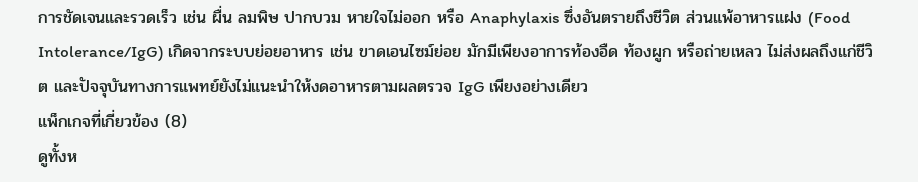การชัดเจนและรวดเร็ว เช่น ผื่น ลมพิษ ปากบวม หายใจไม่ออก หรือ Anaphylaxis ซึ่งอันตรายถึงชีวิต ส่วนแพ้อาหารแฝง (Food Intolerance/IgG) เกิดจากระบบย่อยอาหาร เช่น ขาดเอนไซม์ย่อย มักมีเพียงอาการท้องอืด ท้องผูก หรือถ่ายเหลว ไม่ส่งผลถึงแก่ชีวิต และปัจจุบันทางการแพทย์ยังไม่แนะนำให้งดอาหารตามผลตรวจ IgG เพียงอย่างเดียว
แพ็กเกจที่เกี่ยวข้อง (8)
ดูทั้งห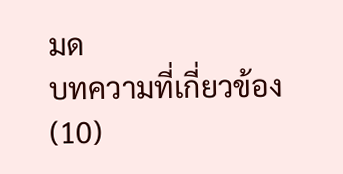มด
บทความที่เกี่ยวข้อง (10)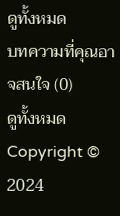ดูทั้งหมด
บทความที่คุณอาจสนใจ (0)
ดูทั้งหมด
Copyright © 2024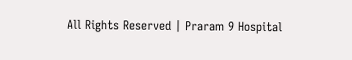All Rights Reserved | Praram 9 Hospital